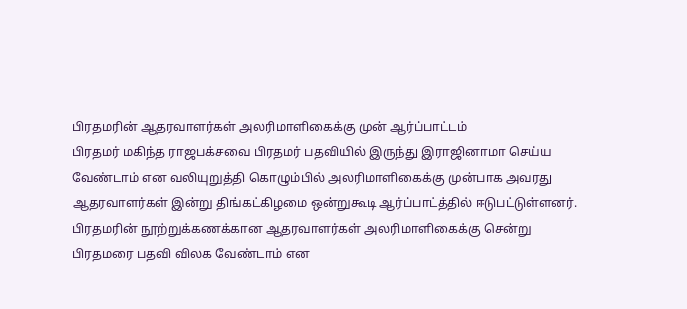பிரதமரின் ஆதரவாளர்கள் அலரிமாளிகைக்கு முன் ஆர்ப்பாட்டம்
பிரதமர் மகிந்த ராஜபக்சவை பிரதமர் பதவியில் இருந்து இராஜினாமா செய்ய வேண்டாம் என வலியுறுத்தி கொழும்பில் அலரிமாளிகைக்கு முன்பாக அவரது ஆதரவாளர்கள் இன்று திங்கட்கிழமை ஒன்றுகூடி ஆர்ப்பாட்த்தில் ஈடுபட்டுள்ளனர்.
பிரதமரின் நூற்றுக்கணக்கான ஆதரவாளர்கள் அலரிமாளிகைக்கு சென்று பிரதமரை பதவி விலக வேண்டாம் என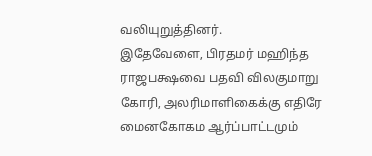வலியுறுத்தினர்.
இதேவேளை, பிரதமர் மஹிந்த ராஜபக்ஷவை பதவி விலகுமாறு கோரி, அலரிமாளிகைக்கு எதிரே மைனகோகம ஆர்ப்பாட்டமும்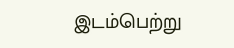இடம்பெற்று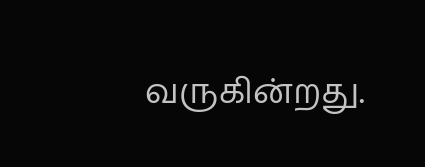வருகின்றது.